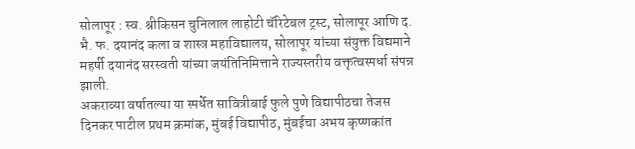सोलापूर : स्व. श्रीकिसन चुनिलाल लाहोटी चॅरिटेबल ट्रस्ट, सोलापूर आणि द. भै. फ. दयानंद कला व शास्त्र महाविद्यालय, सोलापूर यांच्या संयुक्त विद्यमाने महर्षी दयानंद सरस्वती यांच्या जयंतिनिमित्ताने राज्यस्तरीय वक्तृत्वस्पर्धा संपन्न झाली.
अकराव्या वर्षातल्या या स्पर्धेत सावित्रीबाई फुले पुणे विद्यापीठचा तेजस दिनकर पाटील प्रथम क्रमांक, मुंबई विद्यापीठ, मुंबईचा अभय कृष्णकांत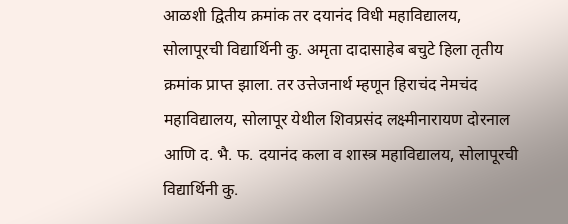आळशी द्वितीय क्रमांक तर दयानंद विधी महाविद्यालय, सोलापूरची विद्यार्थिनी कु. अमृता दादासाहेब बचुटे हिला तृतीय क्रमांक प्राप्त झाला. तर उत्तेजनार्थ म्हणून हिराचंद नेमचंद महाविद्यालय, सोलापूर येथील शिवप्रसंद लक्ष्मीनारायण दोरनाल आणि द. भै. फ. दयानंद कला व शास्त्र महाविद्यालय, सोलापूरची विद्यार्थिनी कु.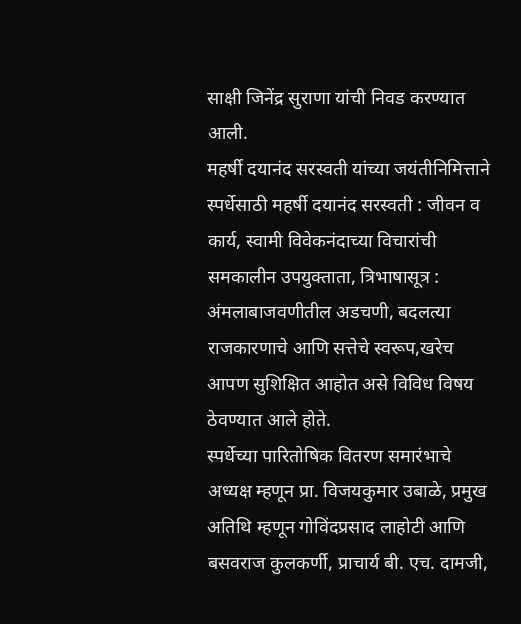साक्षी जिनेंद्र सुराणा यांची निवड करण्यात आली.
महर्षी दयानंद सरस्वती यांच्या जयंतीनिमित्ताने स्पर्धेसाठी महर्षी दयानंद सरस्वती : जीवन व कार्य, स्वामी विवेकनंदाच्या विचारांची समकालीन उपयुक्ताता, त्रिभाषासूत्र : अंमलाबाजवणीतील अडचणी, बदलत्या राजकारणाचे आणि सत्तेचे स्वरूप,खरेच आपण सुशिक्षित आहोत असे विविध विषय ठेवण्यात आले होते.
स्पर्धेच्या पारितोषिक वितरण समारंभाचे अध्यक्ष म्हणून प्रा. विजयकुमार उबाळे, प्रमुख अतिथि म्हणून गोविंदप्रसाद लाहोटी आणि बसवराज कुलकर्णी, प्राचार्य बी. एच. दामजी,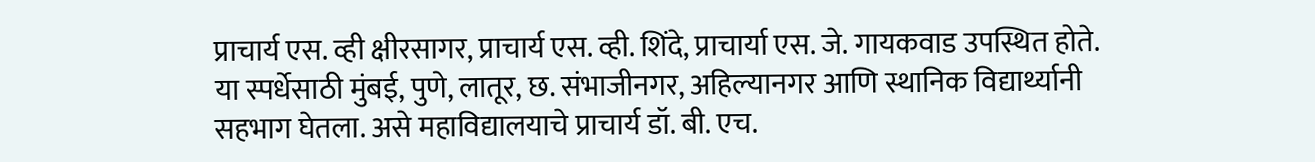प्राचार्य एस. व्ही क्षीरसागर, प्राचार्य एस. व्ही. शिंदे, प्राचार्या एस. जे. गायकवाड उपस्थित होते. या स्पर्धेसाठी मुंबई, पुणे, लातूर, छ. संभाजीनगर, अहिल्यानगर आणि स्थानिक विद्यार्थ्यानी सहभाग घेतला. असे महाविद्यालयाचे प्राचार्य डॉ. बी. एच.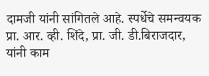दामजी यांनी सांगितले आहे. स्पर्धेचे समन्वयक प्रा. आर. व्ही. शिंदे, प्रा. जी. डी.बिराजदार, यांनी काम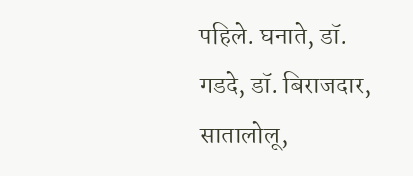पहिले. घनाते, डॉ. गडदे, डॉ. बिराजदार, सातालोलू,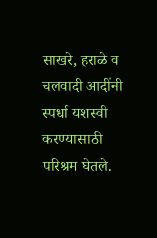साखरे, हराळे व चलवादी आदींनी स्पर्धा यशस्वी करण्यासाठी परिश्रम घेतले.